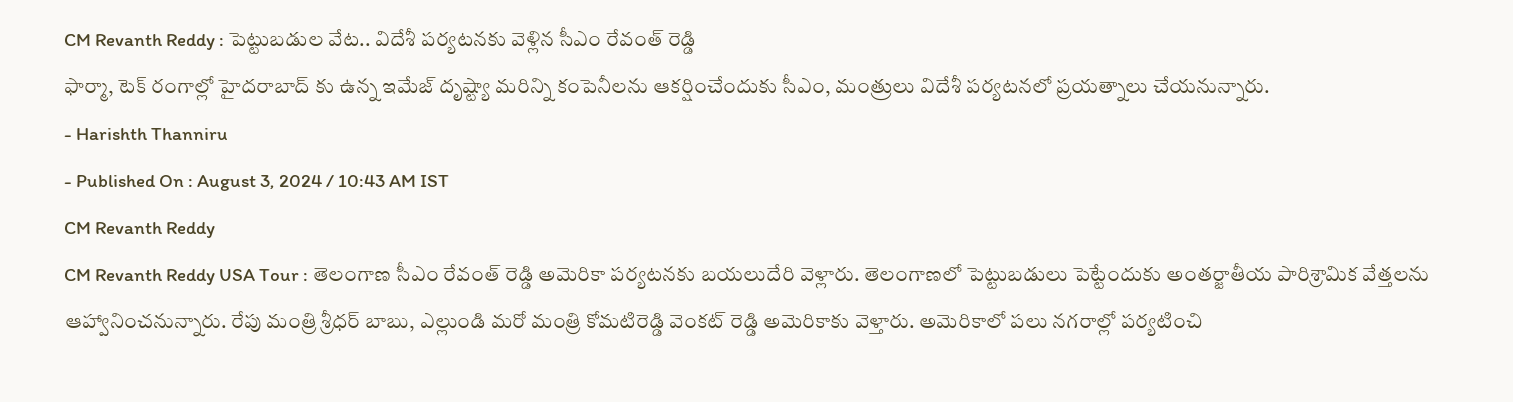CM Revanth Reddy : పెట్టుబడుల వేట.. విదేశీ పర్యటనకు వెళ్లిన సీఎం రేవంత్ రెడ్డి
ఫార్మా, టెక్ రంగాల్లో హైదరాబాద్ కు ఉన్న ఇమేజ్ దృష్ట్యా మరిన్ని కంపెనీలను ఆకర్షించేందుకు సీఎం, మంత్రులు విదేశీ పర్యటనలో ప్రయత్నాలు చేయనున్నారు.
- Harishth Thanniru
- Published On : August 3, 2024 / 10:43 AM IST
CM Revanth Reddy
CM Revanth Reddy USA Tour : తెలంగాణ సీఎం రేవంత్ రెడ్డి అమెరికా పర్యటనకు బయలుదేరి వెళ్లారు. తెలంగాణలో పెట్టుబడులు పెట్టేందుకు అంతర్జాతీయ పారిశ్రామిక వేత్తలను ఆహ్వానించనున్నారు. రేపు మంత్రి శ్రీధర్ బాబు, ఎల్లుండి మరో మంత్రి కోమటిరెడ్డి వెంకట్ రెడ్డి అమెరికాకు వెళ్తారు. అమెరికాలో పలు నగరాల్లో పర్యటించి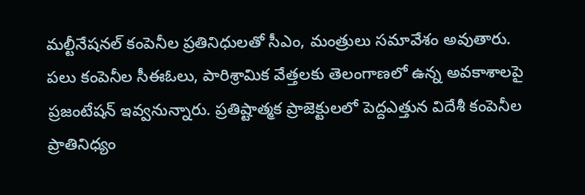మల్టీనేషనల్ కంపెనీల ప్రతినిధులతో సీఎం, మంత్రులు సమావేశం అవుతారు. పలు కంపెనీల సీఈఓలు, పారిశ్రామిక వేత్తలకు తెలంగాణలో ఉన్న అవకాశాలపై ప్రజంటేషన్ ఇవ్వనున్నారు. ప్రతిష్టాత్మక ప్రాజెక్టులలో పెద్దఎత్తున విదేశీ కంపెనీల ప్రాతినిధ్యం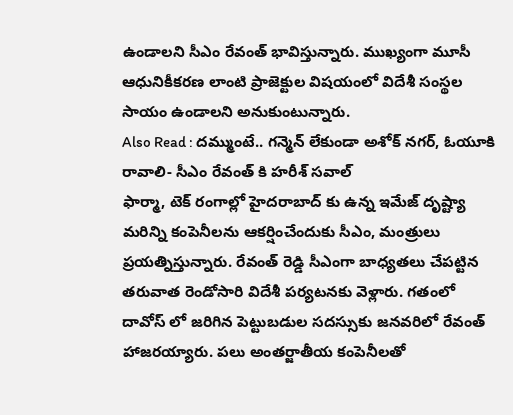ఉండాలని సీఎం రేవంత్ భావిస్తున్నారు. ముఖ్యంగా మూసీ ఆధునికీకరణ లాంటి ప్రాజెక్టుల విషయంలో విదేశీ సంస్థల సాయం ఉండాలని అనుకుంటున్నారు.
Also Read : దమ్ముంటే.. గన్మెన్ లేకుండా అశోక్ నగర్, ఓయూకి రావాలి- సీఎం రేవంత్ కి హరీశ్ సవాల్
ఫార్మా, టెక్ రంగాల్లో హైదరాబాద్ కు ఉన్న ఇమేజ్ దృష్ట్యా మరిన్ని కంపెనీలను ఆకర్షించేందుకు సీఎం, మంత్రులు ప్రయత్నిస్తున్నారు. రేవంత్ రెడ్డి సీఎంగా బాధ్యతలు చేపట్టిన తరువాత రెండోసారి విదేశీ పర్యటనకు వెళ్లారు. గతంలో దావోస్ లో జరిగిన పెట్టుబడుల సదస్సుకు జనవరిలో రేవంత్ హాజరయ్యారు. పలు అంతర్జాతీయ కంపెనీలతో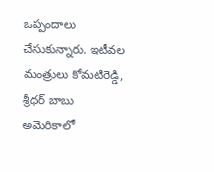ఒప్పందాలు చేసుకున్నారు. ఇటీవల మంత్రులు కోమటిరెడ్డి, శ్రీధర్ బాబు అమెరికాలో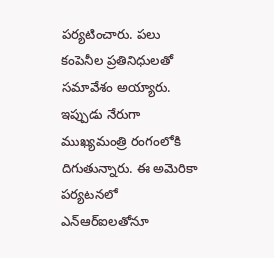పర్యటించారు. పలు కంపెనీల ప్రతినిధులతో సమావేశం అయ్యారు. ఇప్పుడు నేరుగా ముఖ్యమంత్రి రంగంలోకి దిగుతున్నారు. ఈ అమెరికా పర్యటనలో ఎన్ఆర్ఐలతోనూ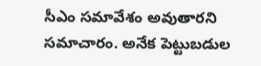సీఎం సమావేశం అవుతారని సమాచారం. అనేక పెట్టుబడుల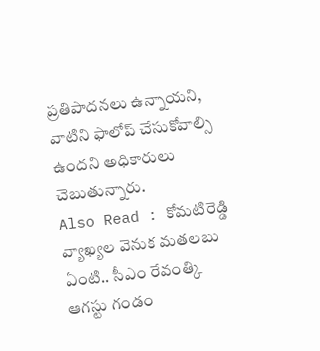ప్రతిపాదనలు ఉన్నాయని, వాటిని ఫాలోప్ చేసుకోవాల్సి ఉందని అధికారులు చెబుతున్నారు.
Also Read : కోమటిరెడ్డి వ్యాఖ్యల వెనుక మతలబు ఏంటి.. సీఎం రేవంత్కి ఆగస్టు గండం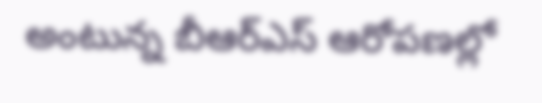అంటున్న బీఆర్ఎస్ ఆరోపణల్లో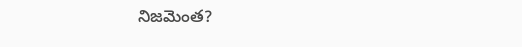నిజమెంత?